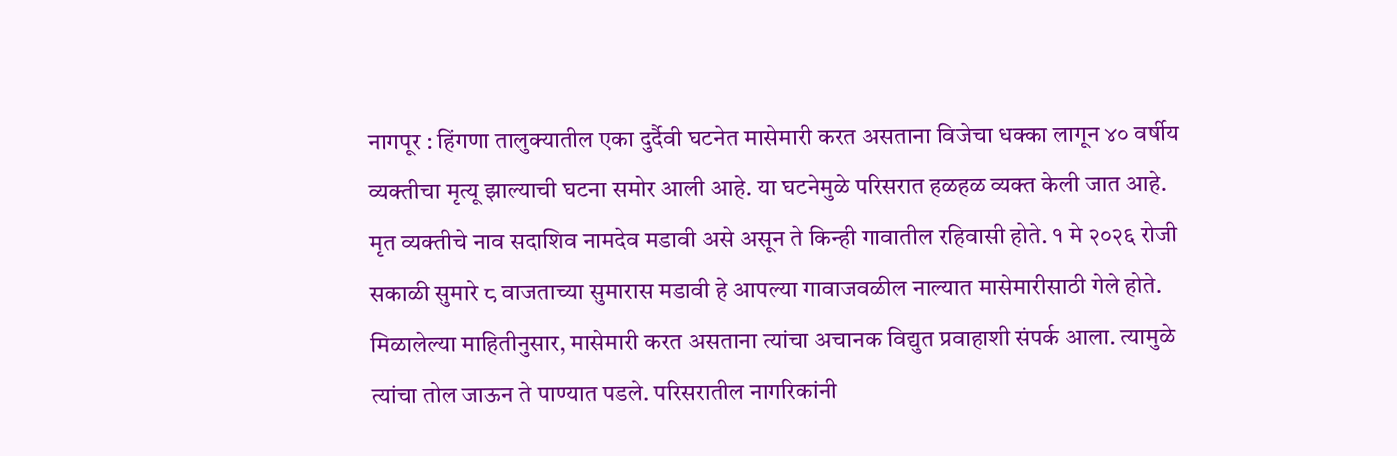नागपूर : हिंगणा तालुक्यातील एका दुर्दैवी घटनेत मासेमारी करत असताना विजेचा धक्का लागून ४० वर्षीय व्यक्तीचा मृत्यू झाल्याची घटना समोर आली आहे. या घटनेमुळे परिसरात हळहळ व्यक्त केली जात आहे.
मृत व्यक्तीचे नाव सदाशिव नामदेव मडावी असे असून ते किन्ही गावातील रहिवासी होते. १ मे २०२६ रोजी सकाळी सुमारे ८ वाजताच्या सुमारास मडावी हे आपल्या गावाजवळील नाल्यात मासेमारीसाठी गेले होते.
मिळालेल्या माहितीनुसार, मासेमारी करत असताना त्यांचा अचानक विद्युत प्रवाहाशी संपर्क आला. त्यामुळे त्यांचा तोल जाऊन ते पाण्यात पडले. परिसरातील नागरिकांनी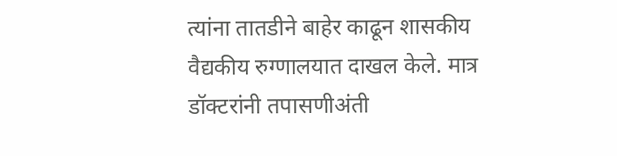त्यांना तातडीने बाहेर काढून शासकीय वैद्यकीय रुग्णालयात दाखल केले. मात्र डॉक्टरांनी तपासणीअंती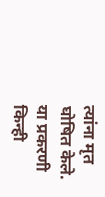त्यांना मृत घोषित केले.
या प्रकरणी किन्ही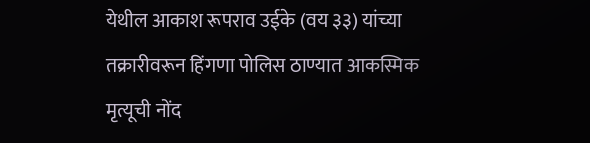येथील आकाश रूपराव उईके (वय ३३) यांच्या तक्रारीवरून हिंगणा पोलिस ठाण्यात आकस्मिक मृत्यूची नोंद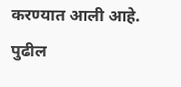करण्यात आली आहे. पुढील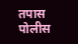तपास पोलीस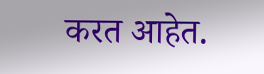करत आहेत.